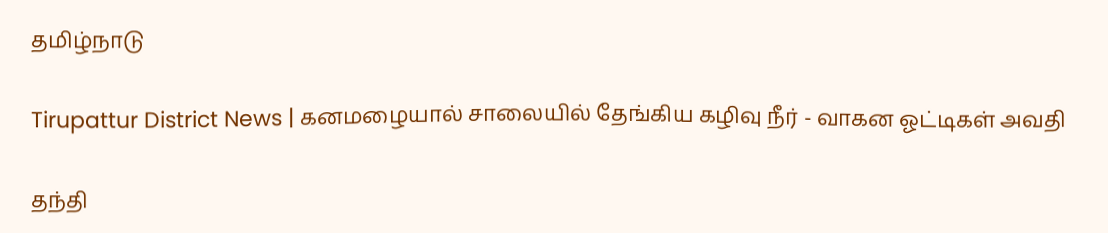தமிழ்நாடு

Tirupattur District News | கனமழையால் சாலையில் தேங்கிய கழிவு நீர் - வாகன ஓட்டிகள் அவதி

தந்தி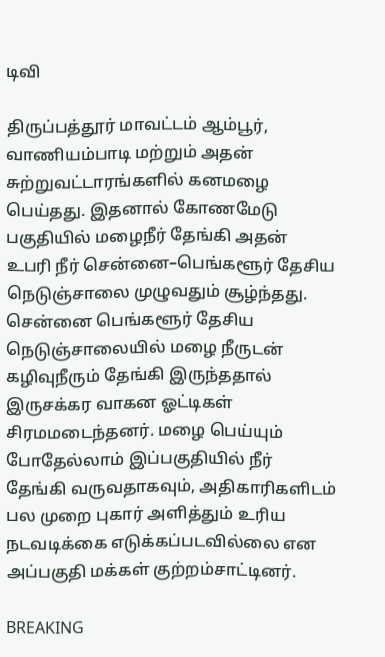டிவி

திருப்பத்தூர் மாவட்டம் ஆம்பூர், வாணியம்பாடி மற்றும் அதன் சுற்றுவட்டாரங்களில் கனமழை பெய்தது. இதனால் கோணமேடு பகுதியில் மழைநீர் தேங்கி அதன் உபரி நீர் சென்னை–பெங்களூர் தேசிய நெடுஞ்சாலை முழுவதும் சூழ்ந்தது. சென்னை பெங்களூர் தேசிய நெடுஞ்சாலையில் மழை நீருடன் கழிவுநீரும் தேங்கி இருந்ததால் இருசக்கர வாகன ஓட்டிகள் சிரமமடைந்தனர். மழை பெய்யும் போதேல்லாம் இப்பகுதியில் நீர் தேங்கி வருவதாகவும், அதிகாரிகளிடம் பல முறை புகார் அளித்தும் உரிய நடவடிக்கை எடுக்கப்படவில்லை என அப்பகுதி மக்கள் குற்றம்சாட்டினர்.

BREAKING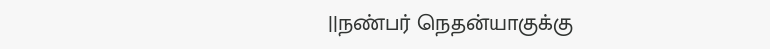||நண்பர் நெதன்யாகுக்கு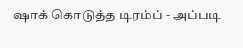ஷாக் கொடுத்த டிரம்ப் - அப்படி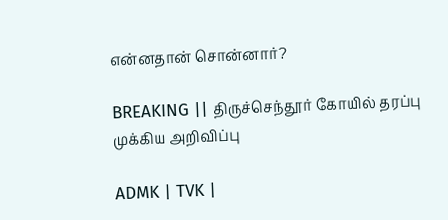என்னதான் சொன்னார்?

BREAKING || திருச்செந்தூர் கோயில் தரப்பு முக்கிய அறிவிப்பு

ADMK | TVK |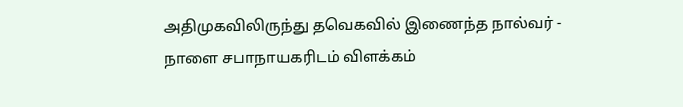அதிமுகவிலிருந்து தவெகவில் இணைந்த நால்வர் - நாளை சபாநாயகரிடம் விளக்கம்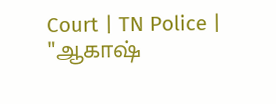Court | TN Police | "ஆகாஷ்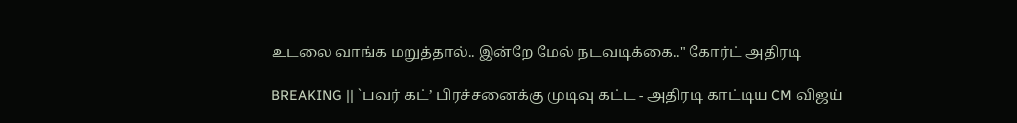உடலை வாங்க மறுத்தால்.. இன்றே மேல் நடவடிக்கை.." கோர்ட் அதிரடி

BREAKING || `பவர் கட்’ பிரச்சனைக்கு முடிவு கட்ட - அதிரடி காட்டிய CM விஜய்